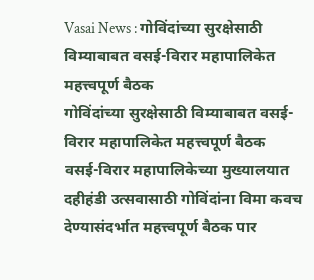Vasai News : गोविंदांच्या सुरक्षेसाठी विम्याबाबत वसई-विरार महापालिकेत महत्त्वपूर्ण बैठक
गोविंदांच्या सुरक्षेसाठी विम्याबाबत वसई-विरार महापालिकेत महत्त्वपूर्ण बैठक
वसई-विरार महापालिकेच्या मुख्यालयात दहीहंडी उत्सवासाठी गोविंदांना विमा कवच देण्यासंदर्भात महत्त्वपूर्ण बैठक पार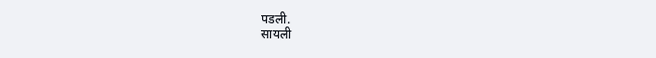पडली.
सायली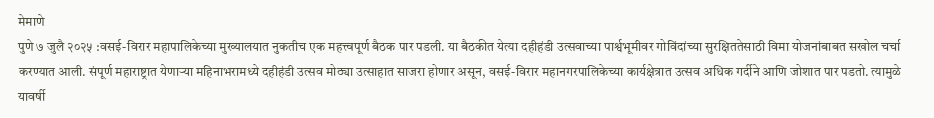मेमाणे
पुणे ७ जुलै २०२५ :वसई-विरार महापालिकेच्या मुख्यालयात नुकतीच एक महत्त्वपूर्ण बैठक पार पडली. या बैठकीत येत्या दहीहंडी उत्सवाच्या पार्श्वभूमीवर गोविंदांच्या सुरक्षिततेसाठी विमा योजनांबाबत सखोल चर्चा करण्यात आली. संपूर्ण महाराष्ट्रात येणाऱ्या महिनाभरामध्ये दहीहंडी उत्सव मोठ्या उत्साहात साजरा होणार असून, वसई-विरार महानगरपालिकेच्या कार्यक्षेत्रात उत्सव अधिक गर्दीने आणि जोशात पार पडतो. त्यामुळे यावर्षी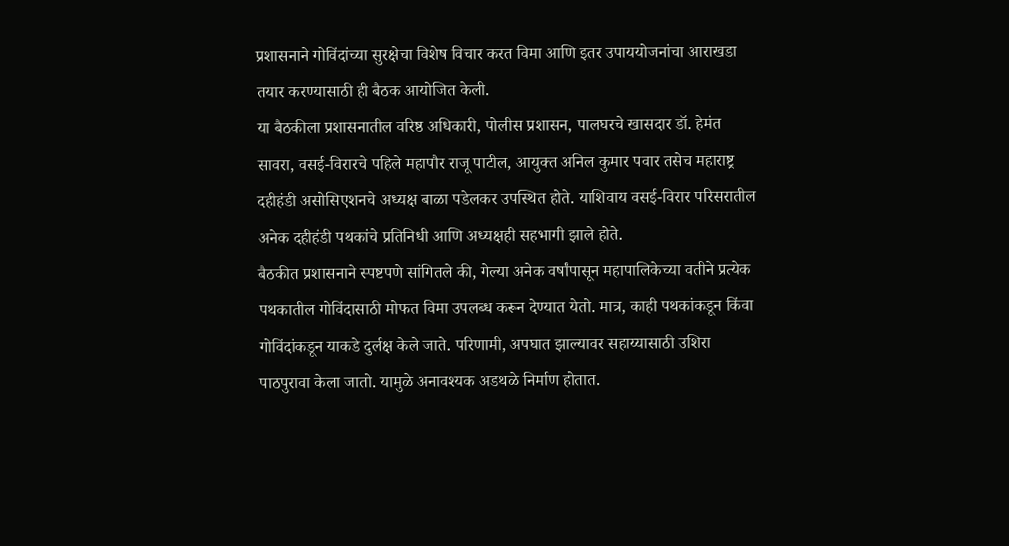प्रशासनाने गोविंदांच्या सुरक्षेचा विशेष विचार करत विमा आणि इतर उपाययोजनांचा आराखडा तयार करण्यासाठी ही बैठक आयोजित केली.
या बैठकीला प्रशासनातील वरिष्ठ अधिकारी, पोलीस प्रशासन, पालघरचे खासदार डॉ. हेमंत सावरा, वसई-विरारचे पहिले महापौर राजू पाटील, आयुक्त अनिल कुमार पवार तसेच महाराष्ट्र दहीहंडी असोसिएशनचे अध्यक्ष बाळा पडेलकर उपस्थित होते. याशिवाय वसई-विरार परिसरातील अनेक दहीहंडी पथकांचे प्रतिनिधी आणि अध्यक्षही सहभागी झाले होते.
बैठकीत प्रशासनाने स्पष्टपणे सांगितले की, गेल्या अनेक वर्षांपासून महापालिकेच्या वतीने प्रत्येक पथकातील गोविंदासाठी मोफत विमा उपलब्ध करून देण्यात येतो. मात्र, काही पथकांकडून किंवा गोविंदांकडून याकडे दुर्लक्ष केले जाते. परिणामी, अपघात झाल्यावर सहाय्यासाठी उशिरा पाठपुरावा केला जातो. यामुळे अनावश्यक अडथळे निर्माण होतात.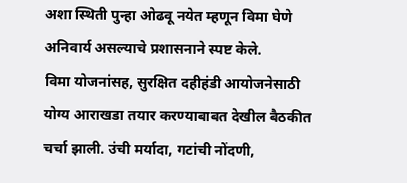अशा स्थिती पुन्हा ओढवू नयेत म्हणून विमा घेणे अनिवार्य असल्याचे प्रशासनाने स्पष्ट केले.
विमा योजनांसह, सुरक्षित दहीहंडी आयोजनेसाठी योग्य आराखडा तयार करण्याबाबत देखील बैठकीत चर्चा झाली. उंची मर्यादा, गटांची नोंदणी,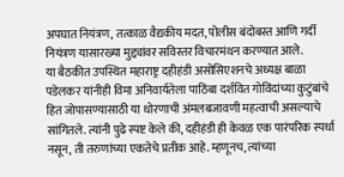अपघात नियंत्रण, तत्काळ वैद्यकीय मदत, पोलीस बंदोबस्त आणि गर्दी नियंत्रण यासारख्या मुद्द्यांवर सविस्तर विचारमंथन करण्यात आले.
या बैठकीत उपस्थित महाराष्ट्र दहीहंडी असोसिएशनचे अध्यक्ष बाळा पडेलकर यांनीही विमा अनिवार्यतेला पाठिंबा दर्शवित गोविंदांच्या कुटुंबांचे हित जोपासण्यासाठी या धोरणाची अंमलबजावणी महत्वाची असल्याचे सांगितले. त्यांनी पुढे स्पष्ट केले की, दहीहंडी ही केवळ एक पारंपरिक स्पर्धा नसून, ती तरुणांच्या एकतेचे प्रतीक आहे. म्हणूनच, त्यांच्या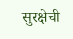सुरक्षेची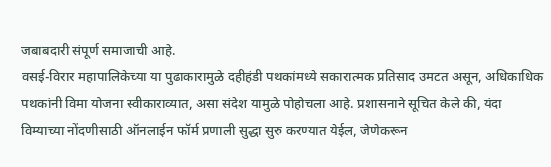जबाबदारी संपूर्ण समाजाची आहे.
वसई-विरार महापालिकेच्या या पुढाकारामुळे दहीहंडी पथकांमध्ये सकारात्मक प्रतिसाद उमटत असून, अधिकाधिक पथकांनी विमा योजना स्वीकाराव्यात, असा संदेश यामुळे पोहोचला आहे. प्रशासनाने सूचित केले की, यंदा विम्याच्या नोंदणीसाठी ऑनलाईन फॉर्म प्रणाली सुद्धा सुरु करण्यात येईल, जेणेकरून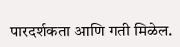पारदर्शकता आणि गती मिळेल.